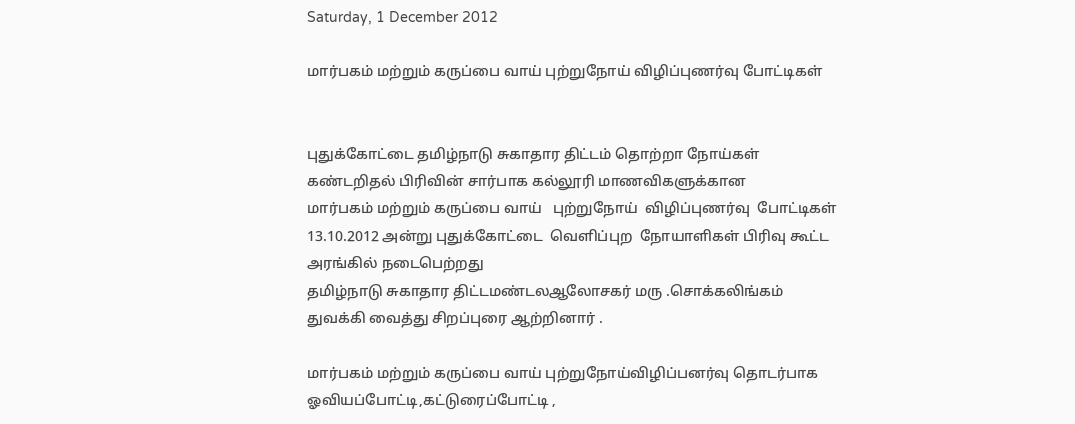Saturday, 1 December 2012

மார்பகம் மற்றும் கருப்பை வாய் புற்றுநோய் விழிப்புணர்வு போட்டிகள்


புதுக்கோட்டை தமிழ்நாடு சுகாதார திட்டம் தொற்றா நோய்கள்
கண்டறிதல் பிரிவின் சார்பாக கல்லூரி மாணவிகளுக்கான
மார்பகம் மற்றும் கருப்பை வாய்   புற்றுநோய்  விழிப்புணர்வு  போட்டிகள் 13.10.2012 அன்று புதுக்கோட்டை  வெளிப்புற  நோயாளிகள் பிரிவு கூட்ட அரங்கில் நடைபெற்றது
தமிழ்நாடு சுகாதார திட்டமண்டலஆலோசகர் மரு .சொக்கலிங்கம்
துவக்கி வைத்து சிறப்புரை ஆற்றினார் .

மார்பகம் மற்றும் கருப்பை வாய் புற்றுநோய்விழிப்பனர்வு தொடர்பாக ஓவியப்போட்டி,கட்டுரைப்போட்டி ,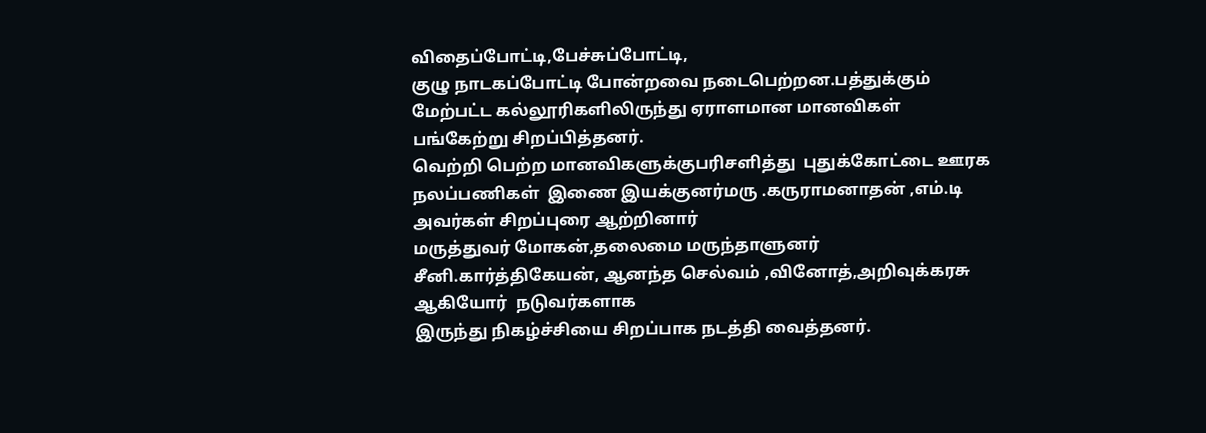விதைப்போட்டி,பேச்சுப்போட்டி,
குழு நாடகப்போட்டி போன்றவை நடைபெற்றன.பத்துக்கும்
மேற்பட்ட கல்லூரிகளிலிருந்து ஏராளமான மானவிகள்
பங்கேற்று சிறப்பித்தனர்.
வெற்றி பெற்ற மானவிகளுக்குபரிசளித்து  புதுக்கோட்டை ஊரக  நலப்பணிகள்  இணை இயக்குனர்மரு .கருராமனாதன் ,எம்.டி
அவர்கள் சிறப்புரை ஆற்றினார்
மருத்துவர் மோகன்,தலைமை மருந்தாளுனர் சீனி.கார்த்திகேயன், ஆனந்த செல்வம் ,வினோத்,அறிவுக்கரசு ஆகியோர்  நடுவர்களாக
இருந்து நிகழ்ச்சியை சிறப்பாக நடத்தி வைத்தனர்.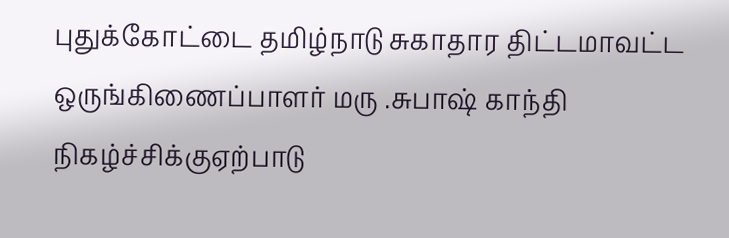புதுக்கோட்டை தமிழ்நாடு சுகாதார திட்டமாவட்ட
ஒருங்கிணைப்பாளர் மரு .சுபாஷ் காந்தி நிகழ்ச்சிக்குஏற்பாடு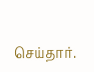செய்தார்.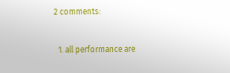2 comments:

  1. all performance are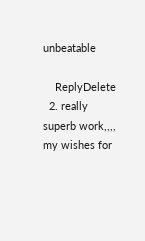unbeatable

    ReplyDelete
  2. really superb work,,,, my wishes for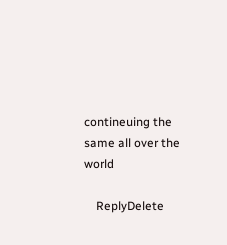contineuing the same all over the world

    ReplyDelete